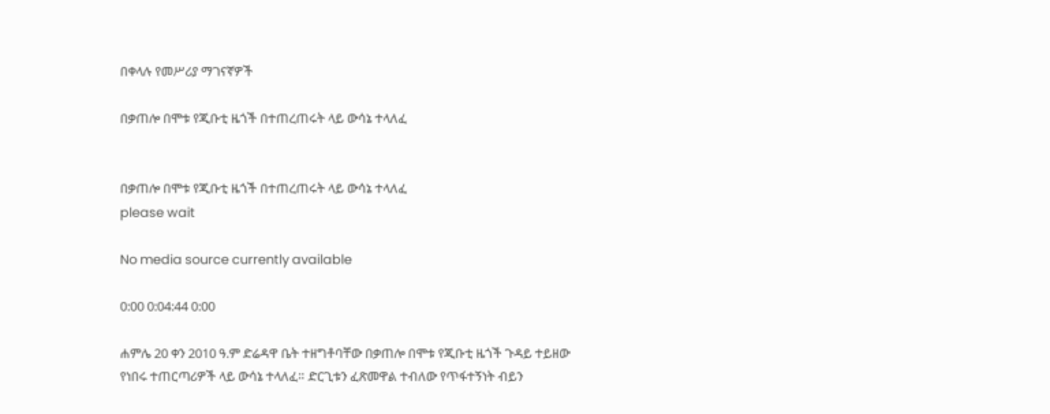በቀላሉ የመሥሪያ ማገናኛዎች

በቃጠሎ በሞቱ የጂቡቲ ዜጎች በተጠረጠሩት ላይ ውሳኔ ተላለፈ


በቃጠሎ በሞቱ የጂቡቲ ዜጎች በተጠረጠሩት ላይ ውሳኔ ተላለፈ
please wait

No media source currently available

0:00 0:04:44 0:00

ሐምሌ 20 ቀን 2010 ዓ.ም ድሬዳዋ ቤት ተዘግቶባቸው በቃጠሎ በሞቱ የጂቡቲ ዜጎች ጉዳይ ተይዘው የነበሩ ተጠርጣሪዎች ላይ ውሳኔ ተላለፈ። ድርጊቱን ፈጽመዋል ተብለው የጥፋተኝነት ብይን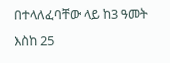በተላለፈባቸው ላይ ከ3 ዓመት እስከ 25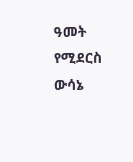ዓመት የሚደርስ ውሳኔ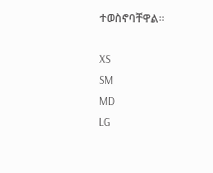ተወስኖባቸዋል።

XS
SM
MD
LG